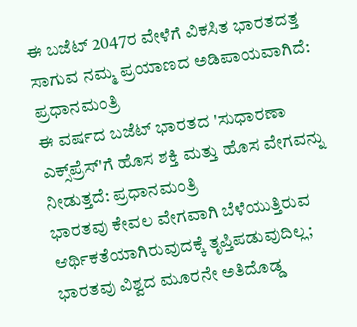ಈ ಬಜೆಟ್ 2047ರ ವೇಳೆಗೆ ವಿಕಸಿತ ಭಾರತದತ್ತ ಸಾಗುವ ನಮ್ಮ ಪ್ರಯಾಣದ ಅಡಿಪಾಯವಾಗಿದೆ: ಪ್ರಧಾನಮಂತ್ರಿ
ಈ ವರ್ಷದ ಬಜೆಟ್ ಭಾರತದ 'ಸುಧಾರಣಾ ಎಕ್ಸ್‌ಪ್ರೆಸ್‌'ಗೆ ಹೊಸ ಶಕ್ತಿ ಮತ್ತು ಹೊಸ ವೇಗವನ್ನು ನೀಡುತ್ತದೆ: ಪ್ರಧಾನಮಂತ್ರಿ
ಭಾರತವು ಕೇವಲ ವೇಗವಾಗಿ ಬೆಳೆಯುತ್ತಿರುವ ಆರ್ಥಿಕತೆಯಾಗಿರುವುದಕ್ಕೆ ತೃಪ್ತಿಪಡುವುದಿಲ್ಲ; ಭಾರತವು ವಿಶ್ವದ ಮೂರನೇ ಅತಿದೊಡ್ಡ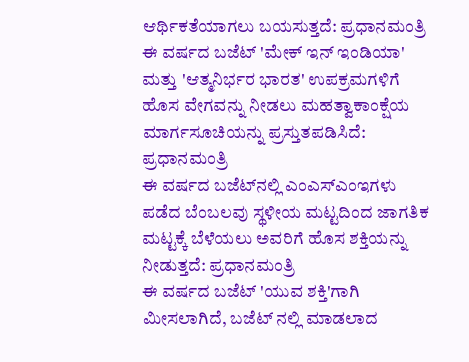ಆರ್ಥಿಕತೆಯಾಗಲು ಬಯಸುತ್ತದೆ: ಪ್ರಧಾನಮಂತ್ರಿ
ಈ ವರ್ಷದ ಬಜೆಟ್ 'ಮೇಕ್ ಇನ್ ಇಂಡಿಯಾ' ಮತ್ತು 'ಆತ್ಮನಿರ್ಭರ ಭಾರತ' ಉಪಕ್ರಮಗಳಿಗೆ ಹೊಸ ವೇಗವನ್ನು ನೀಡಲು ಮಹತ್ವಾಕಾಂಕ್ಷೆಯ ಮಾರ್ಗಸೂಚಿಯನ್ನು ಪ್ರಸ್ತುತಪಡಿಸಿದೆ: ಪ್ರಧಾನಮಂತ್ರಿ
ಈ ವರ್ಷದ ಬಜೆಟ್‌ನಲ್ಲಿ ಎಂಎಸ್‌ಎಂಇಗಳು ಪಡೆದ ಬೆಂಬಲವು ಸ್ಥಳೀಯ ಮಟ್ಟದಿಂದ ಜಾಗತಿಕ ಮಟ್ಟಕ್ಕೆ ಬೆಳೆಯಲು ಅವರಿಗೆ ಹೊಸ ಶಕ್ತಿಯನ್ನು ನೀಡುತ್ತದೆ: ಪ್ರಧಾನಮಂತ್ರಿ
ಈ ವರ್ಷದ ಬಜೆಟ್ 'ಯುವ ಶಕ್ತಿ'ಗಾಗಿ ಮೀಸಲಾಗಿದೆ, ಬಜೆಟ್‌ ನಲ್ಲಿ ಮಾಡಲಾದ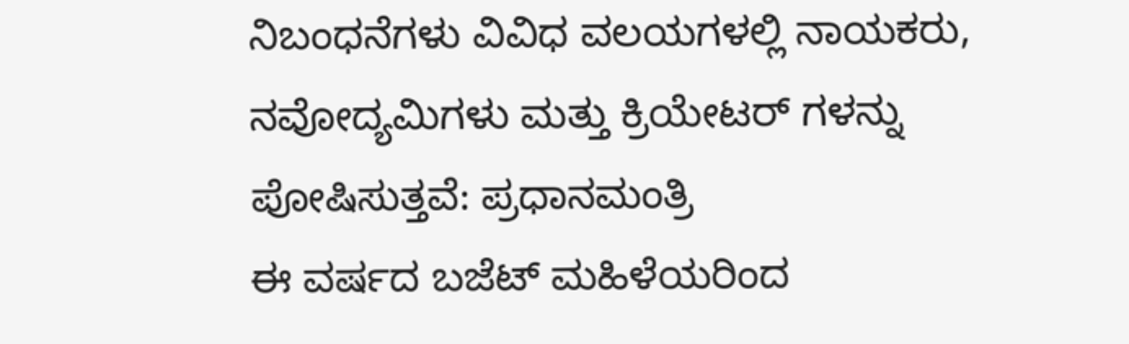ನಿಬಂಧನೆಗಳು ವಿವಿಧ ವಲಯಗಳಲ್ಲಿ ನಾಯಕರು, ನವೋದ್ಯಮಿಗಳು ಮತ್ತು ಕ್ರಿಯೇಟರ್‌ ಗಳನ್ನು ಪೋಷಿಸುತ್ತವೆ: ಪ್ರಧಾನಮಂತ್ರಿ
ಈ ವರ್ಷದ ಬಜೆಟ್ ಮಹಿಳೆಯರಿಂದ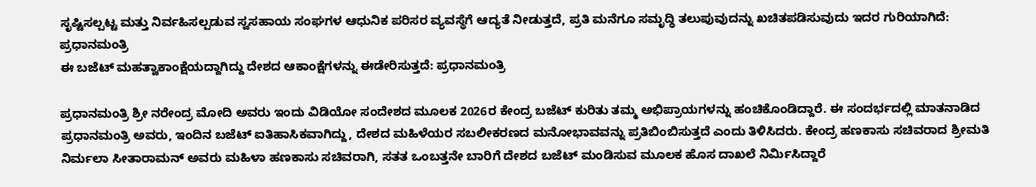ಸೃಷ್ಟಿಸಲ್ಪಟ್ಟ ಮತ್ತು ನಿರ್ವಹಿಸಲ್ಪಡುವ ಸ್ವಸಹಾಯ ಸಂಘಗಳ ಆಧುನಿಕ ಪರಿಸರ ವ್ಯವಸ್ಥೆಗೆ ಆದ್ಯತೆ ನೀಡುತ್ತದೆ, ಪ್ರತಿ ಮನೆಗೂ ಸಮೃದ್ಧಿ ತಲುಪುವುದನ್ನು ಖಚಿತಪಡಿಸುವುದು ಇದರ ಗುರಿಯಾಗಿದೆ: ಪ್ರಧಾನಮಂತ್ರಿ
ಈ ಬಜೆಟ್ ಮಹತ್ವಾಕಾಂಕ್ಷೆಯದ್ದಾಗಿದ್ದು ದೇಶದ ಆಕಾಂಕ್ಷೆಗಳನ್ನು ಈಡೇರಿಸುತ್ತದೆ: ಪ್ರಧಾನಮಂತ್ರಿ

ಪ್ರಧಾನಮಂತ್ರಿ ಶ್ರೀ ನರೇಂದ್ರ ಮೋದಿ ಅವರು ಇಂದು ವಿಡಿಯೋ ಸಂದೇಶದ ಮೂಲಕ 2026ರ ಕೇಂದ್ರ ಬಜೆಟ್ ಕುರಿತು ತಮ್ಮ ಅಭಿಪ್ರಾಯಗಳನ್ನು ಹಂಚಿಕೊಂಡಿದ್ದಾರೆ. ಈ ಸಂದರ್ಭದಲ್ಲಿ ಮಾತನಾಡಿದ ಪ್ರಧಾನಮಂತ್ರಿ ಅವರು, ಇಂದಿನ ಬಜೆಟ್ ಐತಿಹಾಸಿಕವಾಗಿದ್ದು, ದೇಶದ ಮಹಿಳೆಯರ ಸಬಲೀಕರಣದ ಮನೋಭಾವವನ್ನು ಪ್ರತಿಬಿಂಬಿಸುತ್ತದೆ ಎಂದು ತಿಳಿಸಿದರು. ಕೇಂದ್ರ ಹಣಕಾಸು ಸಚಿವರಾದ ಶ್ರೀಮತಿ ನಿರ್ಮಲಾ ಸೀತಾರಾಮನ್ ಅವರು ಮಹಿಳಾ ಹಣಕಾಸು ಸಚಿವರಾಗಿ, ಸತತ ಒಂಬತ್ತನೇ ಬಾರಿಗೆ ದೇಶದ ಬಜೆಟ್ ಮಂಡಿಸುವ ಮೂಲಕ ಹೊಸ ದಾಖಲೆ ನಿರ್ಮಿಸಿದ್ದಾರೆ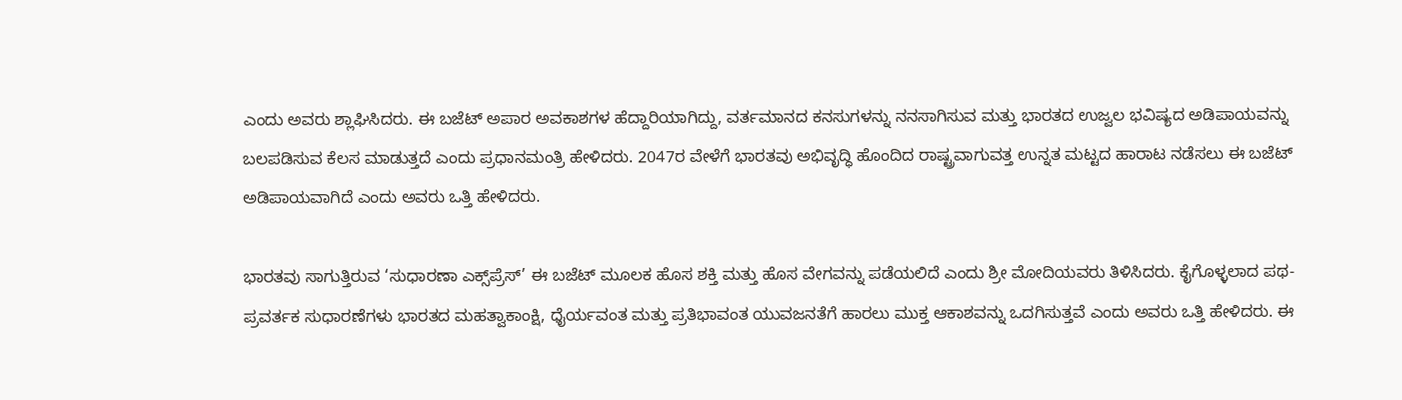ಎಂದು ಅವರು ಶ್ಲಾಘಿಸಿದರು. ಈ ಬಜೆಟ್ ಅಪಾರ ಅವಕಾಶಗಳ ಹೆದ್ದಾರಿಯಾಗಿದ್ದು, ವರ್ತಮಾನದ ಕನಸುಗಳನ್ನು ನನಸಾಗಿಸುವ ಮತ್ತು ಭಾರತದ ಉಜ್ವಲ ಭವಿಷ್ಯದ ಅಡಿಪಾಯವನ್ನು ಬಲಪಡಿಸುವ ಕೆಲಸ ಮಾಡುತ್ತದೆ ಎಂದು ಪ್ರಧಾನಮಂತ್ರಿ ಹೇಳಿದರು. 2047ರ ವೇಳೆಗೆ ಭಾರತವು ಅಭಿವೃದ್ಧಿ ಹೊಂದಿದ ರಾಷ್ಟ್ರವಾಗುವತ್ತ ಉನ್ನತ ಮಟ್ಟದ ಹಾರಾಟ ನಡೆಸಲು ಈ ಬಜೆಟ್ ಅಡಿಪಾಯವಾಗಿದೆ ಎಂದು ಅವರು ಒತ್ತಿ ಹೇಳಿದರು.

ಭಾರತವು ಸಾಗುತ್ತಿರುವ ‘ಸುಧಾರಣಾ ಎಕ್ಸ್‌ಪ್ರೆಸ್’ ಈ ಬಜೆಟ್ ಮೂಲಕ ಹೊಸ ಶಕ್ತಿ ಮತ್ತು ಹೊಸ ವೇಗವನ್ನು ಪಡೆಯಲಿದೆ ಎಂದು ಶ್ರೀ ಮೋದಿಯವರು ತಿಳಿಸಿದರು. ಕೈಗೊಳ್ಳಲಾದ ಪಥ-ಪ್ರವರ್ತಕ ಸುಧಾರಣೆಗಳು ಭಾರತದ ಮಹತ್ವಾಕಾಂಕ್ಷಿ, ಧೈರ್ಯವಂತ ಮತ್ತು ಪ್ರತಿಭಾವಂತ ಯುವಜನತೆಗೆ ಹಾರಲು ಮುಕ್ತ ಆಕಾಶವನ್ನು ಒದಗಿಸುತ್ತವೆ ಎಂದು ಅವರು ಒತ್ತಿ ಹೇಳಿದರು. ಈ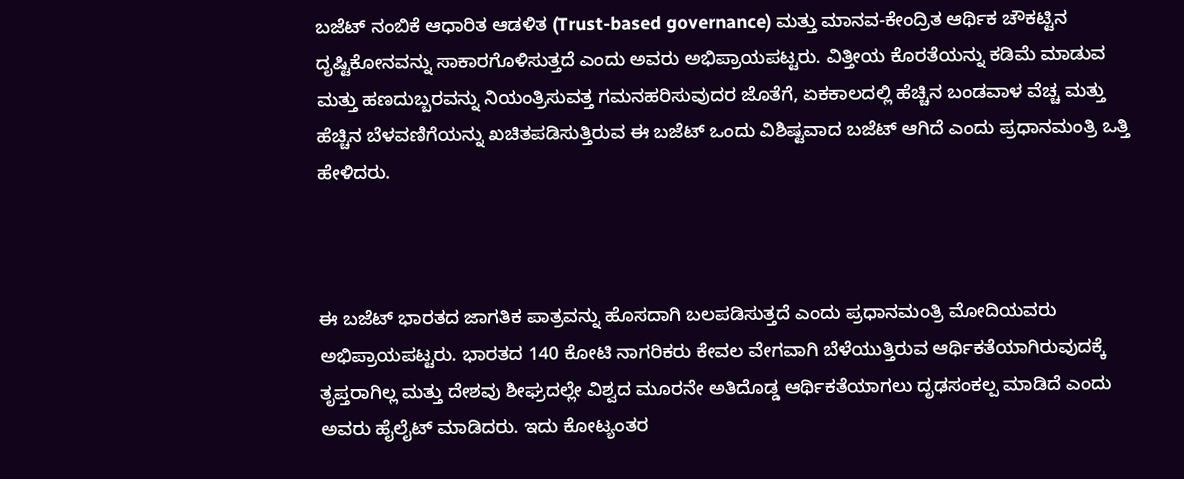ಬಜೆಟ್ ನಂಬಿಕೆ ಆಧಾರಿತ ಆಡಳಿತ (Trust-based governance) ಮತ್ತು ಮಾನವ-ಕೇಂದ್ರಿತ ಆರ್ಥಿಕ ಚೌಕಟ್ಟಿನ ದೃಷ್ಟಿಕೋನವನ್ನು ಸಾಕಾರಗೊಳಿಸುತ್ತದೆ ಎಂದು ಅವರು ಅಭಿಪ್ರಾಯಪಟ್ಟರು. ವಿತ್ತೀಯ ಕೊರತೆಯನ್ನು ಕಡಿಮೆ ಮಾಡುವ ಮತ್ತು ಹಣದುಬ್ಬರವನ್ನು ನಿಯಂತ್ರಿಸುವತ್ತ ಗಮನಹರಿಸುವುದರ ಜೊತೆಗೆ, ಏಕಕಾಲದಲ್ಲಿ ಹೆಚ್ಚಿನ ಬಂಡವಾಳ ವೆಚ್ಚ ಮತ್ತು ಹೆಚ್ಚಿನ ಬೆಳವಣಿಗೆಯನ್ನು ಖಚಿತಪಡಿಸುತ್ತಿರುವ ಈ ಬಜೆಟ್ ಒಂದು ವಿಶಿಷ್ಟವಾದ ಬಜೆಟ್ ಆಗಿದೆ ಎಂದು ಪ್ರಧಾನಮಂತ್ರಿ ಒತ್ತಿ ಹೇಳಿದರು.



ಈ ಬಜೆಟ್ ಭಾರತದ ಜಾಗತಿಕ ಪಾತ್ರವನ್ನು ಹೊಸದಾಗಿ ಬಲಪಡಿಸುತ್ತದೆ ಎಂದು ಪ್ರಧಾನಮಂತ್ರಿ ಮೋದಿಯವರು ಅಭಿಪ್ರಾಯಪಟ್ಟರು. ಭಾರತದ 140 ಕೋಟಿ ನಾಗರಿಕರು ಕೇವಲ ವೇಗವಾಗಿ ಬೆಳೆಯುತ್ತಿರುವ ಆರ್ಥಿಕತೆಯಾಗಿರುವುದಕ್ಕೆ ತೃಪ್ತರಾಗಿಲ್ಲ ಮತ್ತು ದೇಶವು ಶೀಘ್ರದಲ್ಲೇ ವಿಶ್ವದ ಮೂರನೇ ಅತಿದೊಡ್ಡ ಆರ್ಥಿಕತೆಯಾಗಲು ದೃಢಸಂಕಲ್ಪ ಮಾಡಿದೆ ಎಂದು ಅವರು ಹೈಲೈಟ್ ಮಾಡಿದರು. ಇದು ಕೋಟ್ಯಂತರ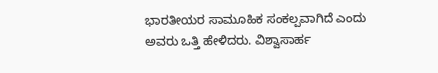ಭಾರತೀಯರ ಸಾಮೂಹಿಕ ಸಂಕಲ್ಪವಾಗಿದೆ ಎಂದು ಅವರು ಒತ್ತಿ ಹೇಳಿದರು. ವಿಶ್ವಾಸಾರ್ಹ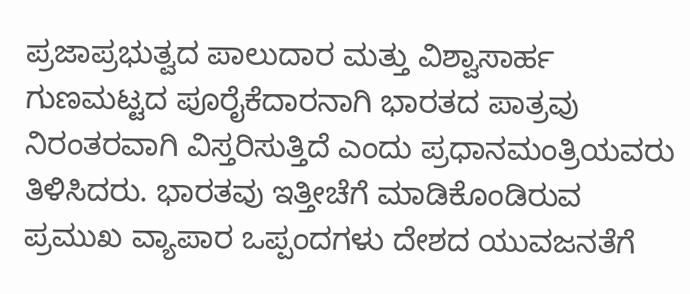ಪ್ರಜಾಪ್ರಭುತ್ವದ ಪಾಲುದಾರ ಮತ್ತು ವಿಶ್ವಾಸಾರ್ಹ ಗುಣಮಟ್ಟದ ಪೂರೈಕೆದಾರನಾಗಿ ಭಾರತದ ಪಾತ್ರವು ನಿರಂತರವಾಗಿ ವಿಸ್ತರಿಸುತ್ತಿದೆ ಎಂದು ಪ್ರಧಾನಮಂತ್ರಿಯವರು ತಿಳಿಸಿದರು. ಭಾರತವು ಇತ್ತೀಚೆಗೆ ಮಾಡಿಕೊಂಡಿರುವ ಪ್ರಮುಖ ವ್ಯಾಪಾರ ಒಪ್ಪಂದಗಳು ದೇಶದ ಯುವಜನತೆಗೆ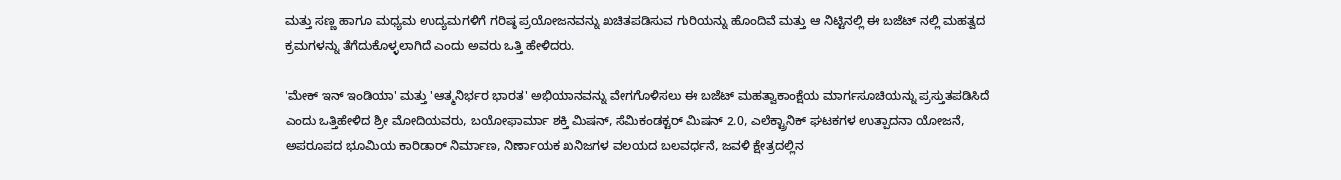ಮತ್ತು ಸಣ್ಣ ಹಾಗೂ ಮಧ್ಯಮ ಉದ್ಯಮಗಳಿಗೆ ಗರಿಷ್ಠ ಪ್ರಯೋಜನವನ್ನು ಖಚಿತಪಡಿಸುವ ಗುರಿಯನ್ನು ಹೊಂದಿವೆ ಮತ್ತು ಆ ನಿಟ್ಟಿನಲ್ಲಿ ಈ ಬಜೆಟ್‌ ನಲ್ಲಿ ಮಹತ್ವದ ಕ್ರಮಗಳನ್ನು ತೆಗೆದುಕೊಳ್ಳಲಾಗಿದೆ ಎಂದು ಅವರು ಒತ್ತಿ ಹೇಳಿದರು.

'ಮೇಕ್ ಇನ್ ಇಂಡಿಯಾ' ಮತ್ತು 'ಆತ್ಮನಿರ್ಭರ ಭಾರತ' ಅಭಿಯಾನವನ್ನು ವೇಗಗೊಳಿಸಲು ಈ ಬಜೆಟ್ ಮಹತ್ವಾಕಾಂಕ್ಷೆಯ ಮಾರ್ಗಸೂಚಿಯನ್ನು ಪ್ರಸ್ತುತಪಡಿಸಿದೆ ಎಂದು ಒತ್ತಿಹೇಳಿದ ಶ್ರೀ ಮೋದಿಯವರು, ಬಯೋಫಾರ್ಮಾ ಶಕ್ತಿ ಮಿಷನ್, ಸೆಮಿಕಂಡಕ್ಟರ್ ಮಿಷನ್ 2.0, ಎಲೆಕ್ಟ್ರಾನಿಕ್ ಘಟಕಗಳ ಉತ್ಪಾದನಾ ಯೋಜನೆ, ಅಪರೂಪದ ಭೂಮಿಯ ಕಾರಿಡಾರ್ ನಿರ್ಮಾಣ, ನಿರ್ಣಾಯಕ ಖನಿಜಗಳ ವಲಯದ ಬಲವರ್ಧನೆ, ಜವಳಿ ಕ್ಷೇತ್ರದಲ್ಲಿನ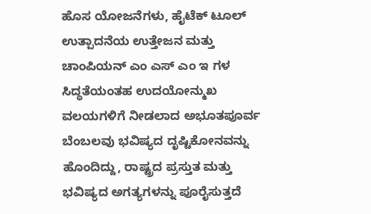ಹೊಸ ಯೋಜನೆಗಳು, ಹೈಟೆಕ್ ಟೂಲ್ ಉತ್ಪಾದನೆಯ ಉತ್ತೇಜನ ಮತ್ತು ಚಾಂಪಿಯನ್ ಎಂ ಎಸ್‌ ಎಂ ಇ ಗಳ ಸಿದ್ಧತೆಯಂತಹ ಉದಯೋನ್ಮುಖ ವಲಯಗಳಿಗೆ ನೀಡಲಾದ ಅಭೂತಪೂರ್ವ ಬೆಂಬಲವು ಭವಿಷ್ಯದ ದೃಷ್ಟಿಕೋನವನ್ನು ಹೊಂದಿದ್ದು, ರಾಷ್ಟ್ರದ ಪ್ರಸ್ತುತ ಮತ್ತು ಭವಿಷ್ಯದ ಅಗತ್ಯಗಳನ್ನು ಪೂರೈಸುತ್ತದೆ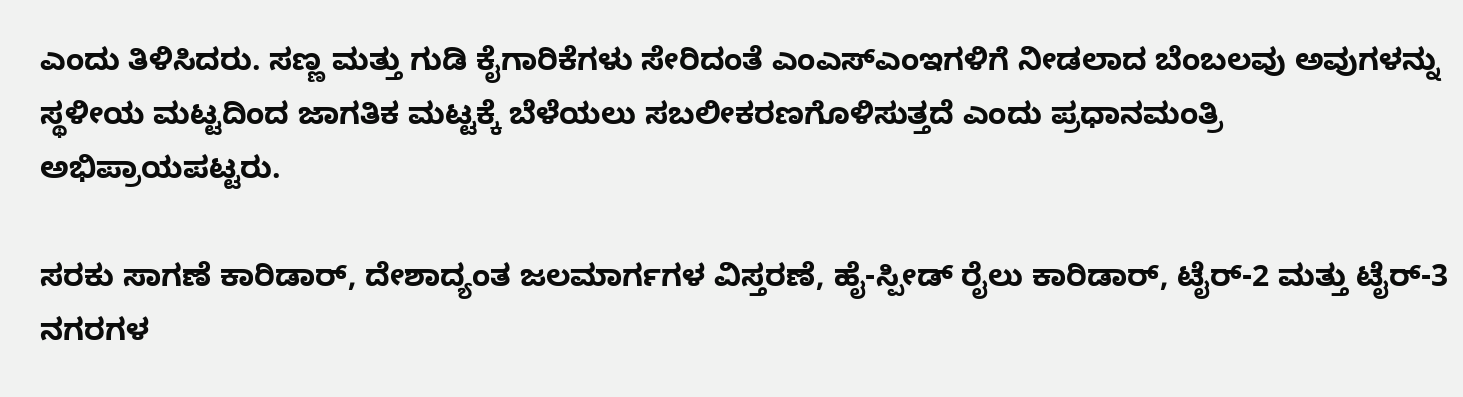ಎಂದು ತಿಳಿಸಿದರು. ಸಣ್ಣ ಮತ್ತು ಗುಡಿ ಕೈಗಾರಿಕೆಗಳು ಸೇರಿದಂತೆ ಎಂಎಸ್‌ಎಂಇಗಳಿಗೆ ನೀಡಲಾದ ಬೆಂಬಲವು ಅವುಗಳನ್ನು ಸ್ಥಳೀಯ ಮಟ್ಟದಿಂದ ಜಾಗತಿಕ ಮಟ್ಟಕ್ಕೆ ಬೆಳೆಯಲು ಸಬಲೀಕರಣಗೊಳಿಸುತ್ತದೆ ಎಂದು ಪ್ರಧಾನಮಂತ್ರಿ ಅಭಿಪ್ರಾಯಪಟ್ಟರು.

ಸರಕು ಸಾಗಣೆ ಕಾರಿಡಾರ್, ದೇಶಾದ್ಯಂತ ಜಲಮಾರ್ಗಗಳ ವಿಸ್ತರಣೆ, ಹೈ-ಸ್ಪೀಡ್ ರೈಲು ಕಾರಿಡಾರ್, ಟೈರ್-2 ಮತ್ತು ಟೈರ್-3 ನಗರಗಳ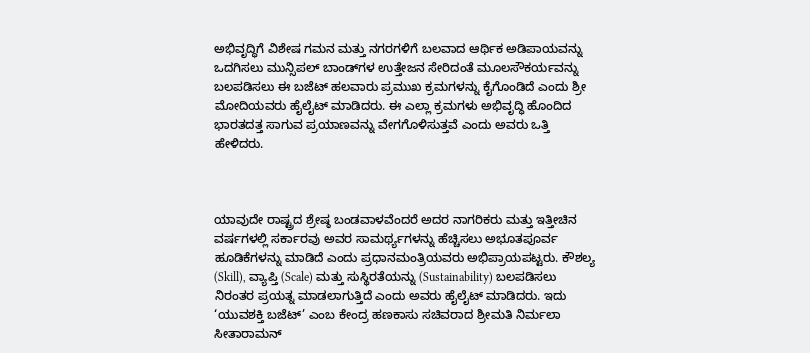ಅಭಿವೃದ್ಧಿಗೆ ವಿಶೇಷ ಗಮನ ಮತ್ತು ನಗರಗಳಿಗೆ ಬಲವಾದ ಆರ್ಥಿಕ ಅಡಿಪಾಯವನ್ನು ಒದಗಿಸಲು ಮುನ್ಸಿಪಲ್ ಬಾಂಡ್‌ಗಳ ಉತ್ತೇಜನ ಸೇರಿದಂತೆ ಮೂಲಸೌಕರ್ಯವನ್ನು ಬಲಪಡಿಸಲು ಈ ಬಜೆಟ್ ಹಲವಾರು ಪ್ರಮುಖ ಕ್ರಮಗಳನ್ನು ಕೈಗೊಂಡಿದೆ ಎಂದು ಶ್ರೀ ಮೋದಿಯವರು ಹೈಲೈಟ್ ಮಾಡಿದರು. ಈ ಎಲ್ಲಾ ಕ್ರಮಗಳು ಅಭಿವೃದ್ಧಿ ಹೊಂದಿದ ಭಾರತದತ್ತ ಸಾಗುವ ಪ್ರಯಾಣವನ್ನು ವೇಗಗೊಳಿಸುತ್ತವೆ ಎಂದು ಅವರು ಒತ್ತಿ ಹೇಳಿದರು.



ಯಾವುದೇ ರಾಷ್ಟ್ರದ ಶ್ರೇಷ್ಠ ಬಂಡವಾಳವೆಂದರೆ ಅದರ ನಾಗರಿಕರು ಮತ್ತು ಇತ್ತೀಚಿನ ವರ್ಷಗಳಲ್ಲಿ ಸರ್ಕಾರವು ಅವರ ಸಾಮರ್ಥ್ಯಗಳನ್ನು ಹೆಚ್ಚಿಸಲು ಅಭೂತಪೂರ್ವ ಹೂಡಿಕೆಗಳನ್ನು ಮಾಡಿದೆ ಎಂದು ಪ್ರಧಾನಮಂತ್ರಿಯವರು ಅಭಿಪ್ರಾಯಪಟ್ಟರು. ಕೌಶಲ್ಯ (Skill), ವ್ಯಾಪ್ತಿ (Scale) ಮತ್ತು ಸುಸ್ಥಿರತೆಯನ್ನು (Sustainability) ಬಲಪಡಿಸಲು ನಿರಂತರ ಪ್ರಯತ್ನ ಮಾಡಲಾಗುತ್ತಿದೆ ಎಂದು ಅವರು ಹೈಲೈಟ್ ಮಾಡಿದರು. ಇದು ‘ಯುವಶಕ್ತಿ ಬಜೆಟ್’ ಎಂಬ ಕೇಂದ್ರ ಹಣಕಾಸು ಸಚಿವರಾದ ಶ್ರೀಮತಿ ನಿರ್ಮಲಾ ಸೀತಾರಾಮನ್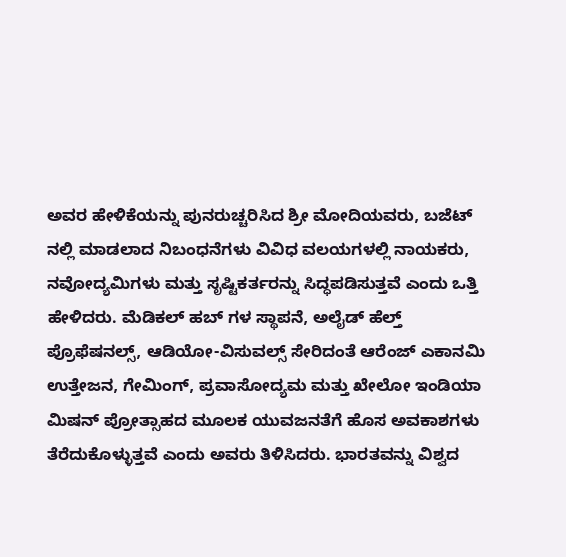ಅವರ ಹೇಳಿಕೆಯನ್ನು ಪುನರುಚ್ಚರಿಸಿದ ಶ್ರೀ ಮೋದಿಯವರು, ಬಜೆಟ್‌ ನಲ್ಲಿ ಮಾಡಲಾದ ನಿಬಂಧನೆಗಳು ವಿವಿಧ ವಲಯಗಳಲ್ಲಿ ನಾಯಕರು, ನವೋದ್ಯಮಿಗಳು ಮತ್ತು ಸೃಷ್ಟಿಕರ್ತರನ್ನು ಸಿದ್ಧಪಡಿಸುತ್ತವೆ ಎಂದು ಒತ್ತಿ ಹೇಳಿದರು. ಮೆಡಿಕಲ್ ಹಬ್‌ ಗಳ ಸ್ಥಾಪನೆ, ಅಲೈಡ್ ಹೆಲ್ತ್ ಪ್ರೊಫೆಷನಲ್ಸ್, ಆಡಿಯೋ-ವಿಸುವಲ್ಸ್ ಸೇರಿದಂತೆ ಆರೆಂಜ್ ಎಕಾನಮಿ ಉತ್ತೇಜನ, ಗೇಮಿಂಗ್, ಪ್ರವಾಸೋದ್ಯಮ ಮತ್ತು ಖೇಲೋ ಇಂಡಿಯಾ ಮಿಷನ್ ಪ್ರೋತ್ಸಾಹದ ಮೂಲಕ ಯುವಜನತೆಗೆ ಹೊಸ ಅವಕಾಶಗಳು ತೆರೆದುಕೊಳ್ಳುತ್ತವೆ ಎಂದು ಅವರು ತಿಳಿಸಿದರು. ಭಾರತವನ್ನು ವಿಶ್ವದ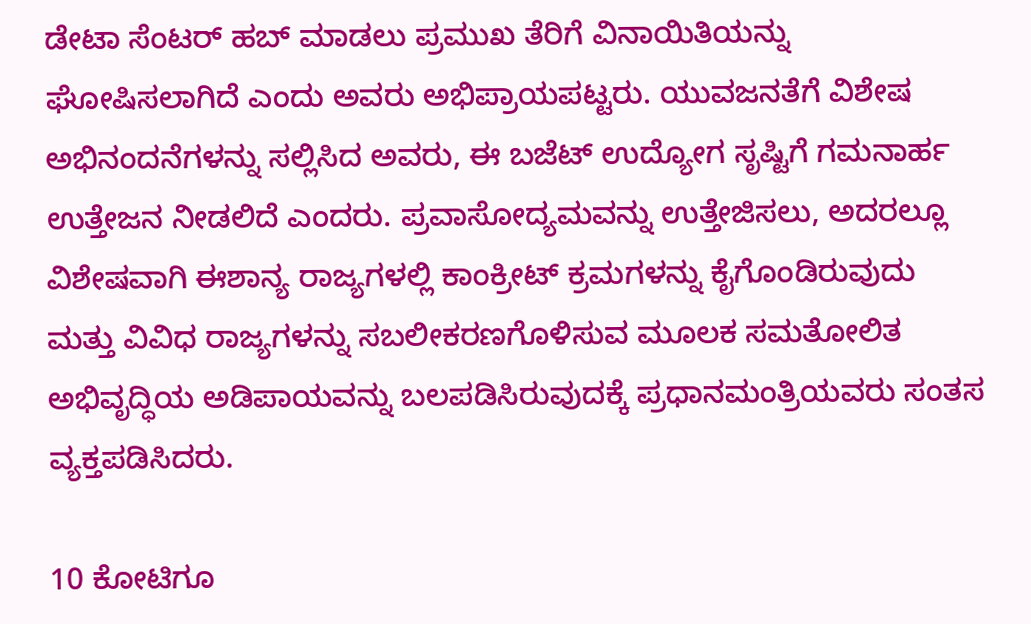ಡೇಟಾ ಸೆಂಟರ್ ಹಬ್ ಮಾಡಲು ಪ್ರಮುಖ ತೆರಿಗೆ ವಿನಾಯಿತಿಯನ್ನು ಘೋಷಿಸಲಾಗಿದೆ ಎಂದು ಅವರು ಅಭಿಪ್ರಾಯಪಟ್ಟರು. ಯುವಜನತೆಗೆ ವಿಶೇಷ ಅಭಿನಂದನೆಗಳನ್ನು ಸಲ್ಲಿಸಿದ ಅವರು, ಈ ಬಜೆಟ್ ಉದ್ಯೋಗ ಸೃಷ್ಟಿಗೆ ಗಮನಾರ್ಹ ಉತ್ತೇಜನ ನೀಡಲಿದೆ ಎಂದರು. ಪ್ರವಾಸೋದ್ಯಮವನ್ನು ಉತ್ತೇಜಿಸಲು, ಅದರಲ್ಲೂ ವಿಶೇಷವಾಗಿ ಈಶಾನ್ಯ ರಾಜ್ಯಗಳಲ್ಲಿ ಕಾಂಕ್ರೀಟ್ ಕ್ರಮಗಳನ್ನು ಕೈಗೊಂಡಿರುವುದು ಮತ್ತು ವಿವಿಧ ರಾಜ್ಯಗಳನ್ನು ಸಬಲೀಕರಣಗೊಳಿಸುವ ಮೂಲಕ ಸಮತೋಲಿತ ಅಭಿವೃದ್ಧಿಯ ಅಡಿಪಾಯವನ್ನು ಬಲಪಡಿಸಿರುವುದಕ್ಕೆ ಪ್ರಧಾನಮಂತ್ರಿಯವರು ಸಂತಸ ವ್ಯಕ್ತಪಡಿಸಿದರು.

10 ಕೋಟಿಗೂ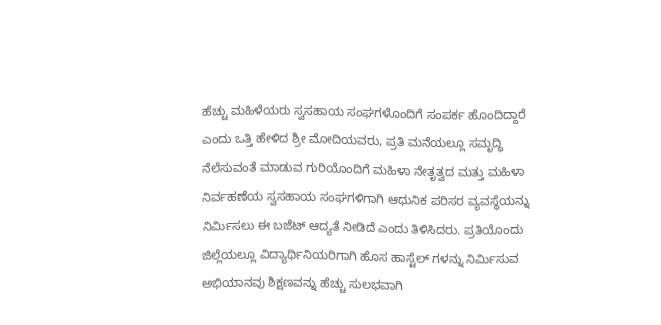ಹೆಚ್ಚು ಮಹಿಳೆಯರು ಸ್ವಸಹಾಯ ಸಂಘಗಳೊಂದಿಗೆ ಸಂಪರ್ಕ ಹೊಂದಿದ್ದಾರೆ ಎಂದು ಒತ್ತಿ ಹೇಳಿದ ಶ್ರೀ ಮೋದಿಯವರು, ಪ್ರತಿ ಮನೆಯಲ್ಲೂ ಸಮೃದ್ಧಿ ನೆಲೆಸುವಂತೆ ಮಾಡುವ ಗುರಿಯೊಂದಿಗೆ ಮಹಿಳಾ ನೇತೃತ್ವದ ಮತ್ತು ಮಹಿಳಾ ನಿರ್ವಹಣೆಯ ಸ್ವಸಹಾಯ ಸಂಘಗಳಿಗಾಗಿ ಆಧುನಿಕ ಪರಿಸರ ವ್ಯವಸ್ಥೆಯನ್ನು ನಿರ್ಮಿಸಲು ಈ ಬಜೆಟ್ ಆದ್ಯತೆ ನೀಡಿದೆ ಎಂದು ತಿಳಿಸಿದರು. ಪ್ರತಿಯೊಂದು ಜಿಲ್ಲೆಯಲ್ಲೂ ವಿದ್ಯಾರ್ಥಿನಿಯರಿಗಾಗಿ ಹೊಸ ಹಾಸ್ಟೆಲ್‌ ಗಳನ್ನು ನಿರ್ಮಿಸುವ ಅಭಿಯಾನವು ಶಿಕ್ಷಣವನ್ನು ಹೆಚ್ಚು ಸುಲಭವಾಗಿ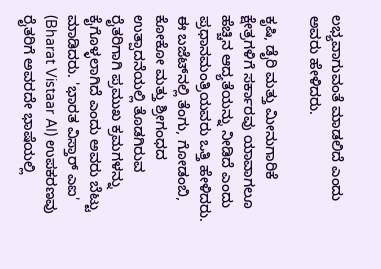ಲಭ್ಯವಾಗುವಂತೆ ಮಾಡಲಿದೆ ಎಂದು ಅವರು ಹೇಳಿದರು.

ಕೃಷಿ, ಡೈರಿ ಮತ್ತು ಮೀನುಗಾರಿಕೆ ಕ್ಷೇತ್ರಗಳಿಗೆ ಸರ್ಕಾರವು ಯಾವಾಗಲೂ ಹೆಚ್ಚಿನ ಆದ್ಯತೆಯನ್ನು ನೀಡಿದೆ ಎಂದು ಪ್ರಧಾನಮಂತ್ರಿಯವರು ಒತ್ತಿ ಹೇಳಿದರು. ಈ ಬಜೆಟ್‌ನಲ್ಲಿ ತೆಂಗು, ಗೋಡಂಬಿ, ಕೋಕೋ ಮತ್ತು ಶ್ರೀಗಂಧದ ಉತ್ಪಾದನೆಯಲ್ಲಿ ತೊಡಗಿರುವ ರೈತರಿಗಾಗಿ ಪ್ರಮುಖ ಕ್ರಮಗಳನ್ನು ಕೈಗೊಳ್ಳಲಾಗಿದೆ ಎಂದು ಅವರು ಬೆಟ್ಟು ಮಾಡಿದರು. 'ಭಾರತ ವಿಸ್ತಾರ್ ಎಐ' (Bharat Vistaar AI) ಉಪಕರಣವು ರೈತರಿಗೆ ಅವರದೇ ಭಾಷೆಯಲ್ಲಿ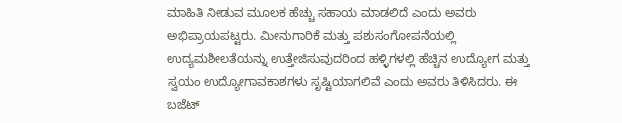ಮಾಹಿತಿ ನೀಡುವ ಮೂಲಕ ಹೆಚ್ಚು ಸಹಾಯ ಮಾಡಲಿದೆ ಎಂದು ಅವರು ಅಭಿಪ್ರಾಯಪಟ್ಟರು. ಮೀನುಗಾರಿಕೆ ಮತ್ತು ಪಶುಸಂಗೋಪನೆಯಲ್ಲಿ ಉದ್ಯಮಶೀಲತೆಯನ್ನು ಉತ್ತೇಜಿಸುವುದರಿಂದ ಹಳ್ಳಿಗಳಲ್ಲಿ ಹೆಚ್ಚಿನ ಉದ್ಯೋಗ ಮತ್ತು ಸ್ವಯಂ ಉದ್ಯೋಗಾವಕಾಶಗಳು ಸೃಷ್ಟಿಯಾಗಲಿವೆ ಎಂದು ಅವರು ತಿಳಿಸಿದರು. ಈ ಬಜೆಟ್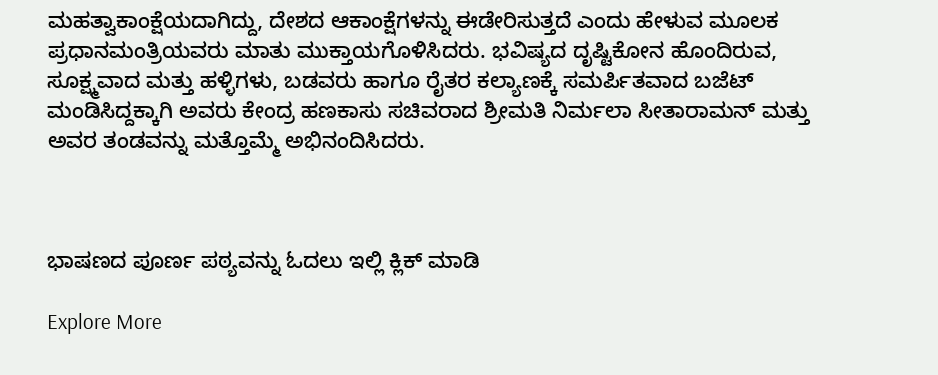ಮಹತ್ವಾಕಾಂಕ್ಷೆಯದಾಗಿದ್ದು, ದೇಶದ ಆಕಾಂಕ್ಷೆಗಳನ್ನು ಈಡೇರಿಸುತ್ತದೆ ಎಂದು ಹೇಳುವ ಮೂಲಕ ಪ್ರಧಾನಮಂತ್ರಿಯವರು ಮಾತು ಮುಕ್ತಾಯಗೊಳಿಸಿದರು. ಭವಿಷ್ಯದ ದೃಷ್ಟಿಕೋನ ಹೊಂದಿರುವ, ಸೂಕ್ಷ್ಮವಾದ ಮತ್ತು ಹಳ್ಳಿಗಳು, ಬಡವರು ಹಾಗೂ ರೈತರ ಕಲ್ಯಾಣಕ್ಕೆ ಸಮರ್ಪಿತವಾದ ಬಜೆಟ್ ಮಂಡಿಸಿದ್ದಕ್ಕಾಗಿ ಅವರು ಕೇಂದ್ರ ಹಣಕಾಸು ಸಚಿವರಾದ ಶ್ರೀಮತಿ ನಿರ್ಮಲಾ ಸೀತಾರಾಮನ್ ಮತ್ತು ಅವರ ತಂಡವನ್ನು ಮತ್ತೊಮ್ಮೆ ಅಭಿನಂದಿಸಿದರು.



ಭಾಷಣದ ಪೂರ್ಣ ಪಠ್ಯವನ್ನು ಓದಲು ಇಲ್ಲಿ ಕ್ಲಿಕ್ ಮಾಡಿ

Explore More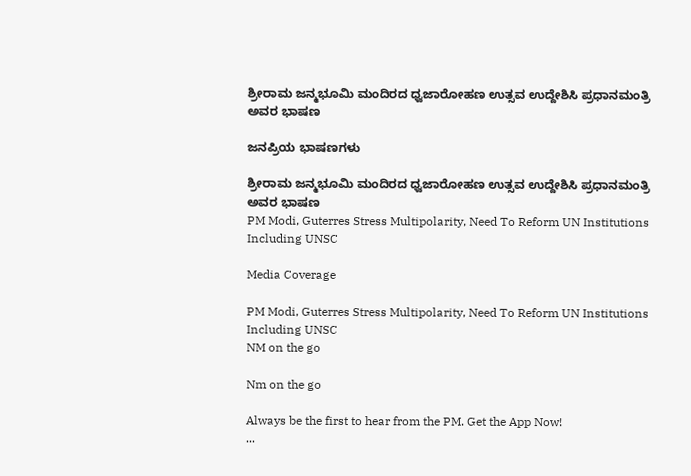ಶ್ರೀರಾಮ ಜನ್ಮಭೂಮಿ ಮಂದಿರದ ಧ್ವಜಾರೋಹಣ ಉತ್ಸವ ಉದ್ದೇಶಿಸಿ ಪ್ರಧಾನಮಂತ್ರಿ ಅವರ ಭಾಷಣ

ಜನಪ್ರಿಯ ಭಾಷಣಗಳು

ಶ್ರೀರಾಮ ಜನ್ಮಭೂಮಿ ಮಂದಿರದ ಧ್ವಜಾರೋಹಣ ಉತ್ಸವ ಉದ್ದೇಶಿಸಿ ಪ್ರಧಾನಮಂತ್ರಿ ಅವರ ಭಾಷಣ
PM Modi, Guterres Stress Multipolarity, Need To Reform UN Institutions Including UNSC

Media Coverage

PM Modi, Guterres Stress Multipolarity, Need To Reform UN Institutions Including UNSC
NM on the go

Nm on the go

Always be the first to hear from the PM. Get the App Now!
...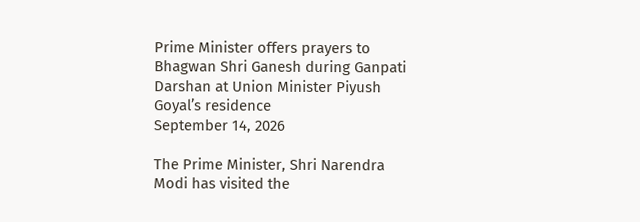Prime Minister offers prayers to Bhagwan Shri Ganesh during Ganpati Darshan at Union Minister Piyush Goyal’s residence
September 14, 2026

The Prime Minister, Shri Narendra Modi has visited the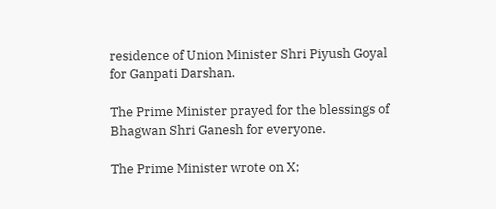residence of Union Minister Shri Piyush Goyal for Ganpati Darshan.

The Prime Minister prayed for the blessings of Bhagwan Shri Ganesh for everyone.

The Prime Minister wrote on X;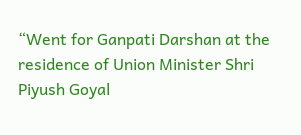“Went for Ganpati Darshan at the residence of Union Minister Shri Piyush Goyal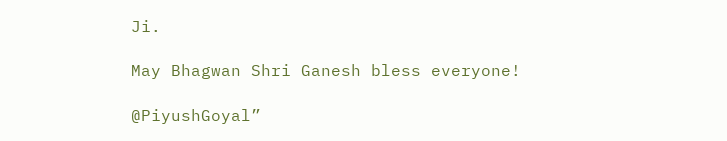Ji.

May Bhagwan Shri Ganesh bless everyone!

@PiyushGoyal”